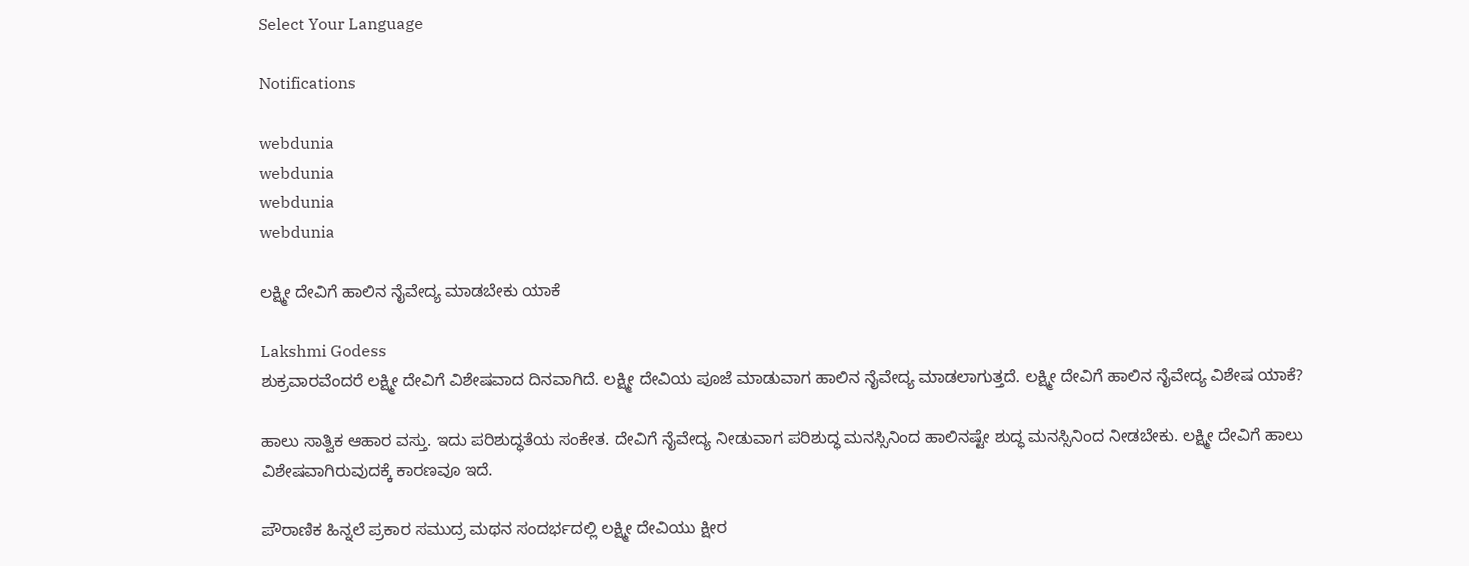Select Your Language

Notifications

webdunia
webdunia
webdunia
webdunia

ಲಕ್ಷ್ಮೀ ದೇವಿಗೆ ಹಾಲಿನ ನೈವೇದ್ಯ ಮಾಡಬೇಕು ಯಾಕೆ

Lakshmi Godess
ಶುಕ್ರವಾರವೆಂದರೆ ಲಕ್ಷ್ಮೀ ದೇವಿಗೆ ವಿಶೇಷವಾದ ದಿನವಾಗಿದೆ. ಲಕ್ಷ್ಮೀ ದೇವಿಯ ಪೂಜೆ ಮಾಡುವಾಗ ಹಾಲಿನ ನೈವೇದ್ಯ ಮಾಡಲಾಗುತ್ತದೆ. ಲಕ್ಷ್ಮೀ ದೇವಿಗೆ ಹಾಲಿನ ನೈವೇದ್ಯ ವಿಶೇಷ ಯಾಕೆ?

ಹಾಲು ಸಾತ್ವಿಕ ಆಹಾರ ವಸ್ತು. ಇದು ಪರಿಶುದ್ಧತೆಯ ಸಂಕೇತ. ದೇವಿಗೆ ನೈವೇದ್ಯ ನೀಡುವಾಗ ಪರಿಶುದ್ಧ ಮನಸ್ಸಿನಿಂದ ಹಾಲಿನಷ್ಟೇ ಶುದ್ಧ ಮನಸ್ಸಿನಿಂದ ನೀಡಬೇಕು. ಲಕ್ಷ್ಮೀ ದೇವಿಗೆ ಹಾಲು ವಿಶೇಷವಾಗಿರುವುದಕ್ಕೆ ಕಾರಣವೂ ಇದೆ.

ಪೌರಾಣಿಕ ಹಿನ್ನಲೆ ಪ್ರಕಾರ ಸಮುದ್ರ ಮಥನ ಸಂದರ್ಭದಲ್ಲಿ ಲಕ್ಷ್ಮೀ ದೇವಿಯು ಕ್ಷೀರ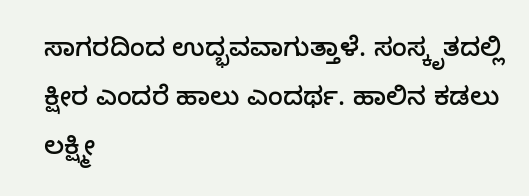ಸಾಗರದಿಂದ ಉದ್ಭವವಾಗುತ್ತಾಳೆ. ಸಂಸ್ಕೃತದಲ್ಲಿ ಕ್ಷೀರ ಎಂದರೆ ಹಾಲು ಎಂದರ್ಥ. ಹಾಲಿನ ಕಡಲು ಲಕ್ಷ್ಮೀ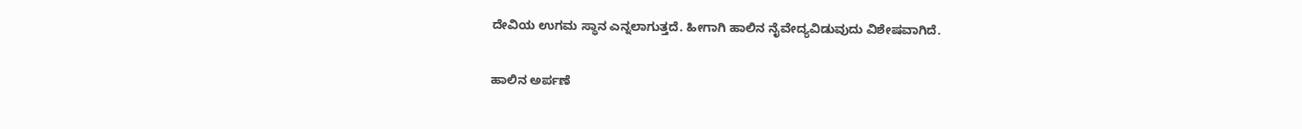ದೇವಿಯ ಉಗಮ ಸ್ಥಾನ ಎನ್ನಲಾಗುತ್ತದೆ. ಹೀಗಾಗಿ ಹಾಲಿನ ನೈವೇದ್ಯವಿಡುವುದು ವಿಶೇಷವಾಗಿದೆ.

ಹಾಲಿನ ಅರ್ಪಣೆ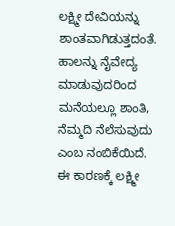ಲಕ್ಷ್ಮೀ ದೇವಿಯನ್ನು ಶಾಂತವಾಗಿಡುತ್ತದಂತೆ. ಹಾಲನ್ನು ನೈವೇದ್ಯ ಮಾಡುವುದರಿಂದ ಮನೆಯಲ್ಲೂ ಶಾಂತಿ, ನೆಮ್ಮದಿ ನೆಲೆಸುವುದು ಎಂಬ ನಂಬಿಕೆಯಿದೆ. ಈ ಕಾರಣಕ್ಕೆ ಲಕ್ಷ್ಮೀ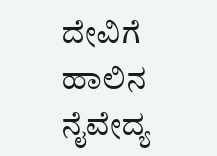ದೇವಿಗೆ ಹಾಲಿನ ನೈವೇದ್ಯ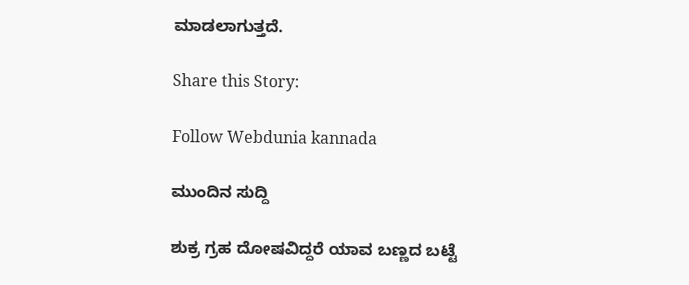ಮಾಡಲಾಗುತ್ತದೆ.

Share this Story:

Follow Webdunia kannada

ಮುಂದಿನ ಸುದ್ದಿ

ಶುಕ್ರ ಗ್ರಹ ದೋಷವಿದ್ದರೆ ಯಾವ ಬಣ್ಣದ ಬಟ್ಟೆ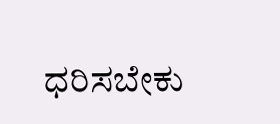ಧರಿಸಬೇಕು